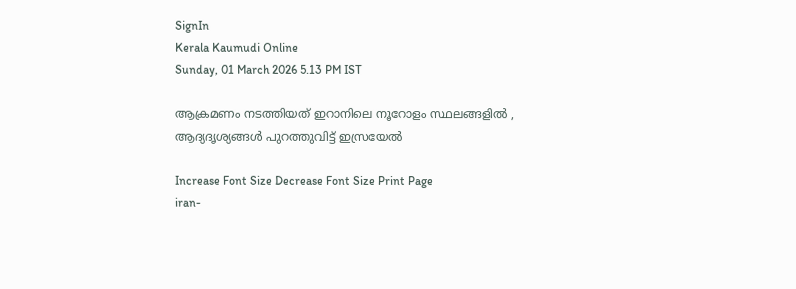SignIn
Kerala Kaumudi Online
Sunday, 01 March 2026 5.13 PM IST

ആക്രമണം നടത്തിയത് ഇറാനിലെ നൂറോളം സ്ഥലങ്ങളിൽ , ആദ്യദൃശ്യങ്ങൾ പുറത്തുവിട്ട് ഇസ്രയേൽ

Increase Font Size Decrease Font Size Print Page
iran-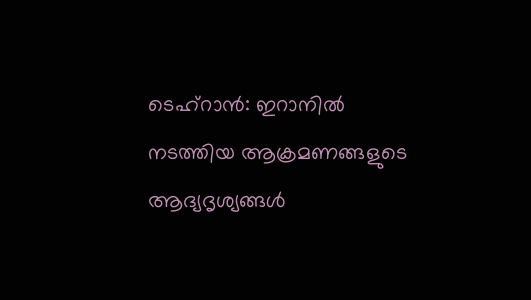ടെഹ്റാൻ: ഇറാനിൽ നടത്തിയ ആക്രമണങ്ങളുടെ ആദ്യദൃശ്യങ്ങൾ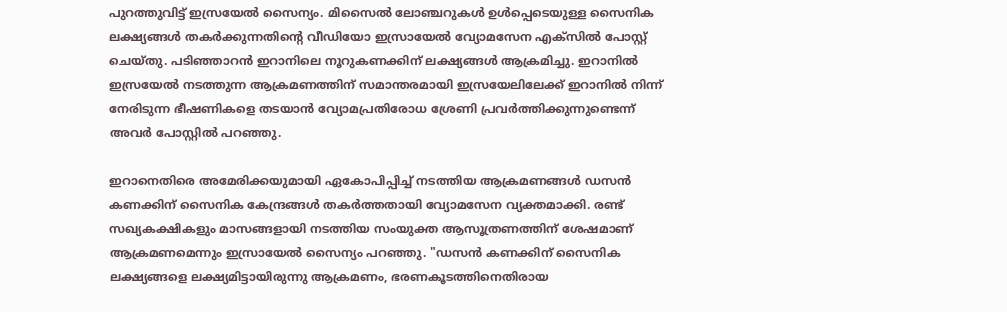പുറത്തുവിട്ട് ഇസ്രയേൽ സൈന്യം. മിസൈൽ ലോഞ്ചറുകൾ ഉൾപ്പെടെയുള്ള സൈനിക ലക്ഷ്യങ്ങൾ തകർക്കുന്നതിന്റെ വീഡിയോ ഇസ്രായേൽ വ്യോമസേന എക്സിൽ പോസ്റ്റ് ചെയ്തു. പടിഞ്ഞാറൻ ഇറാനിലെ നൂറുകണക്കിന് ലക്ഷ്യങ്ങൾ ആക്രമിച്ചു. ഇറാനിൽ ഇസ്രയേൽ നടത്തുന്ന ആക്രമണത്തിന് സമാന്തരമായി ഇസ്രയേലിലേക്ക് ഇറാനിൽ നിന്ന് നേരിടുന്ന ഭീഷണികളെ തടയാൻ വ്യോമപ്രതിരോധ ശ്രേണി പ്രവർത്തിക്കുന്നുണ്ടെന്ന് അവർ പോസ്റ്റിൽ പറഞ്ഞു.

ഇറാനെതിരെ അമേരിക്കയുമായി ഏകോപിപ്പിച്ച് നടത്തിയ ആക്രമണങ്ങൾ ഡസൻ കണക്കിന് സൈനിക കേന്ദ്രങ്ങൾ തകർത്തതായി വ്യോമസേന വ്യക്തമാക്കി. രണ്ട് സഖ്യകക്ഷികളും മാസങ്ങളായി നടത്തിയ സംയുക്ത ആസൂത്രണത്തിന് ശേഷമാണ് ആക്രമണമെന്നും ഇസ്രായേൽ സൈന്യം പറഞ്ഞു. "ഡസൻ കണക്കിന് സൈനിക ലക്ഷ്യങ്ങളെ ലക്ഷ്യമിട്ടായിരുന്നു ആക്രമണം, ഭരണകൂടത്തിനെതിരായ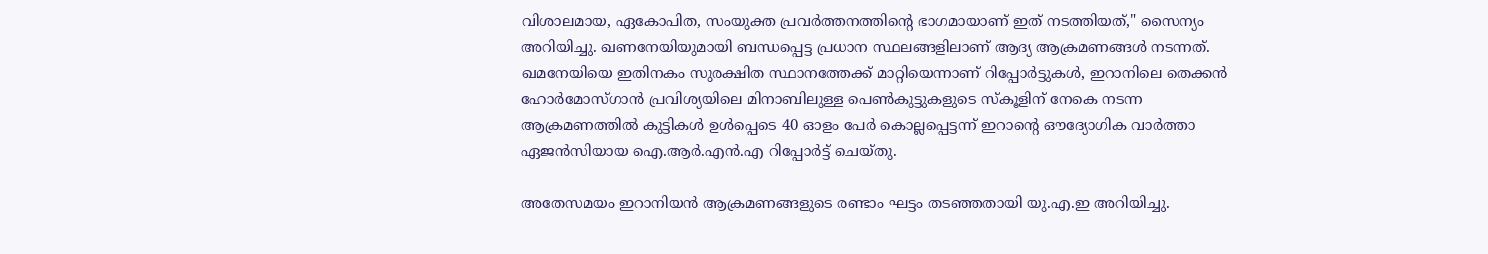വിശാലമായ, ഏകോപിത, സംയുക്ത പ്രവർത്തനത്തിന്റെ ഭാഗമായാണ് ഇത് നടത്തിയത്," സൈന്യം അറിയിച്ചു. ഖണനേയിയുമായി ബന്ധപ്പെട്ട പ്രധാന സ്ഥലങ്ങളിലാണ് ആദ്യ ആക്രമണങ്ങൾ നടന്നത്. ഖമനേയിയെ ഇതിനകം സുരക്ഷിത സ്ഥാനത്തേക്ക് മാറ്റിയെന്നാണ് റിപ്പോ‌ർട്ടുകൾ, ഇറാനിലെ തെക്കൻ ഹോർമോസ്ഗാൻ പ്രവിശ്യയിലെ മിനാബിലുള്ള പെൺകുട്ടുകളുടെ സ്കൂളിന് നേകെ നടന്ന ആക്രമണത്തിൽ കുട്ടികൾ ഉൾപ്പെടെ 40 ഓളം പേർ കൊല്ലപ്പെട്ടന്ന് ഇറാന്റെ ഔദ്യോഗിക വാർത്താ ഏജൻസിയായ ഐ.ആർ.എൻ.എ റിപ്പോർട്ട് ചെയ്തു.

അതേസമയം ഇറാനിയൻ ആക്രമണങ്ങളുടെ രണ്ടാം ഘട്ടം തടഞ്ഞതായി യു.എ.ഇ അറിയിച്ചു.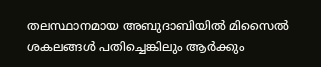തലസ്ഥാനമായ അബുദാബിയിൽ മിസൈൽ ശകലങ്ങൾ പതിച്ചെങ്കിലും ആർക്കും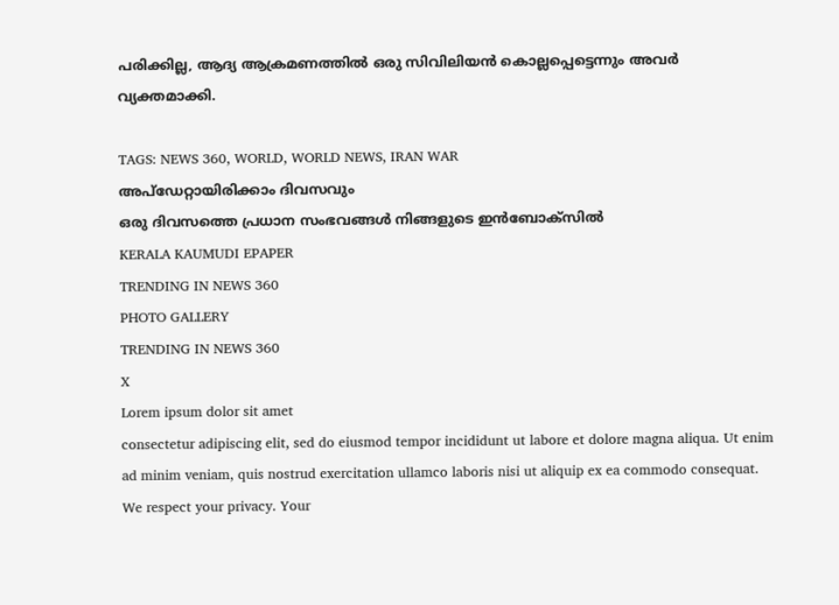പരിക്കില്ല, ആദ്യ ആക്രമണത്തിൽ ഒരു സിവിലിയൻ കൊല്ലപ്പെട്ടെന്നും അവർ വ്യക്തമാക്കി.

TAGS: NEWS 360, WORLD, WORLD NEWS, IRAN WAR
അപ്ഡേറ്റായിരിക്കാം ദിവസവും
ഒരു ദിവസത്തെ പ്രധാന സംഭവങ്ങൾ നിങ്ങളുടെ ഇൻബോക്സിൽ
KERALA KAUMUDI EPAPER
TRENDING IN NEWS 360
PHOTO GALLERY
TRENDING IN NEWS 360
X
Lorem ipsum dolor sit amet
consectetur adipiscing elit, sed do eiusmod tempor incididunt ut labore et dolore magna aliqua. Ut enim ad minim veniam, quis nostrud exercitation ullamco laboris nisi ut aliquip ex ea commodo consequat.
We respect your privacy. Your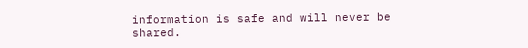information is safe and will never be shared.